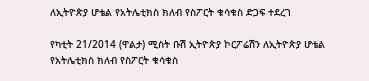ለኢትዮጵያ ሆቴል የአትሌቲክስ ክለብ የስፖርት ቁሳቁስ ድጋፍ ተደረገ

የካቲት 21/2014 (ዋልታ) ሚስት ቡሽ ኢትዮጵያ ኮርፖሬሽን ለኢትዮጵያ ሆቴል የአትሌቲክስ ክለብ የስፖርት ቁሳቁስ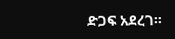ድጋፍ አደረገ።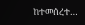ከተመሰረተ…